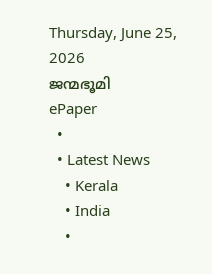Thursday, June 25, 2026
ജന്മഭൂമി
ePaper
  •
  • Latest News
    • Kerala
    • India
    •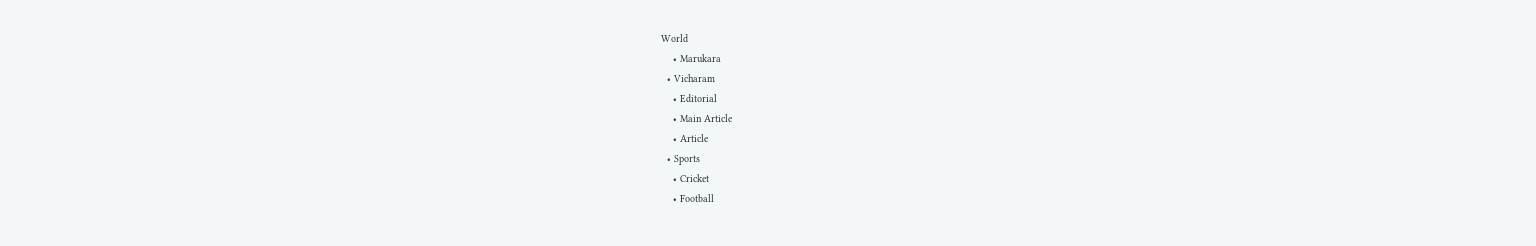World
    • Marukara
  • Vicharam
    • Editorial
    • Main Article
    • Article
  • Sports
    • Cricket
    • Football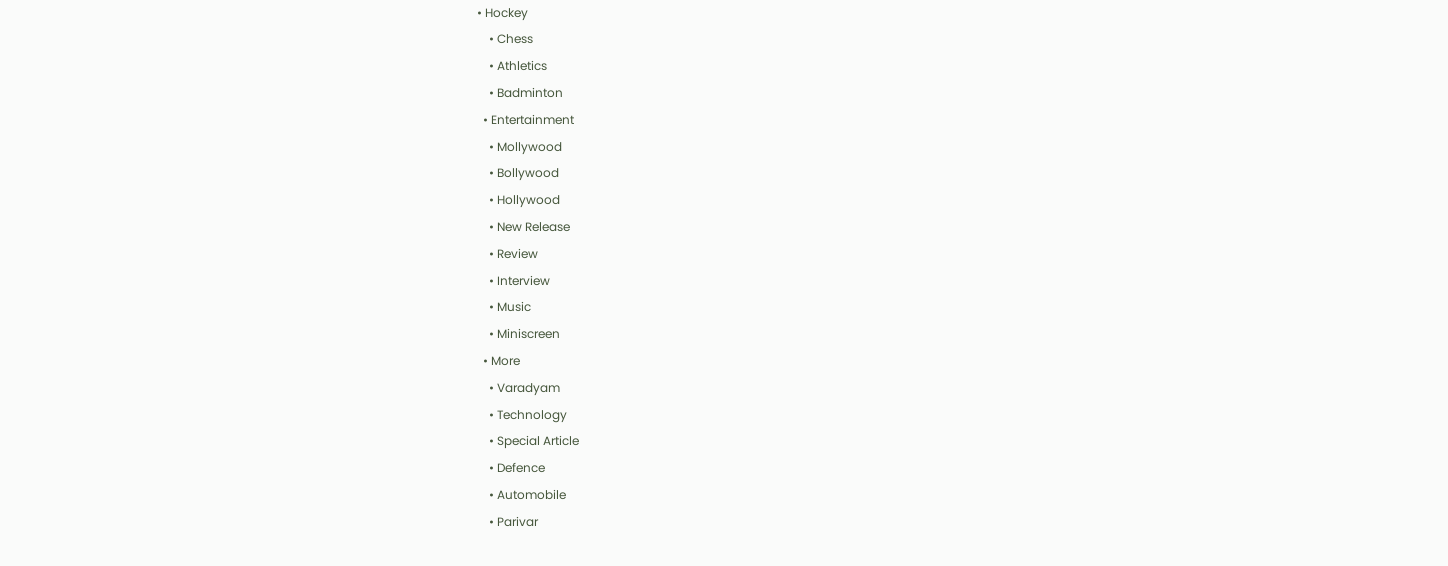• Hockey
    • Chess
    • Athletics
    • Badminton
  • Entertainment
    • Mollywood
    • Bollywood
    • Hollywood
    • New Release
    • Review
    • Interview
    • Music
    • Miniscreen
  • More
    • Varadyam
    • Technology
    • Special Article
    • Defence
    • Automobile
    • Parivar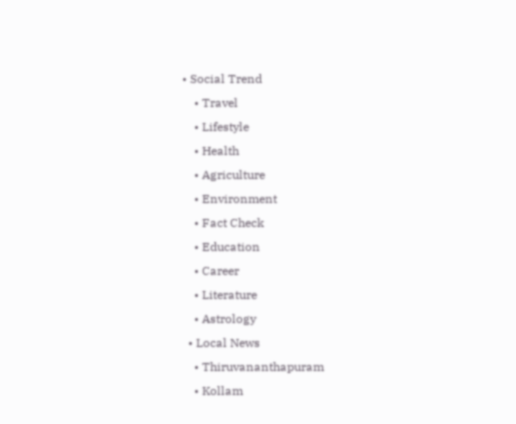• Social Trend
    • Travel
    • Lifestyle
    • Health
    • Agriculture
    • Environment
    • Fact Check
    • Education
    • Career
    • Literature
    • Astrology
  • Local News
    • Thiruvananthapuram
    • Kollam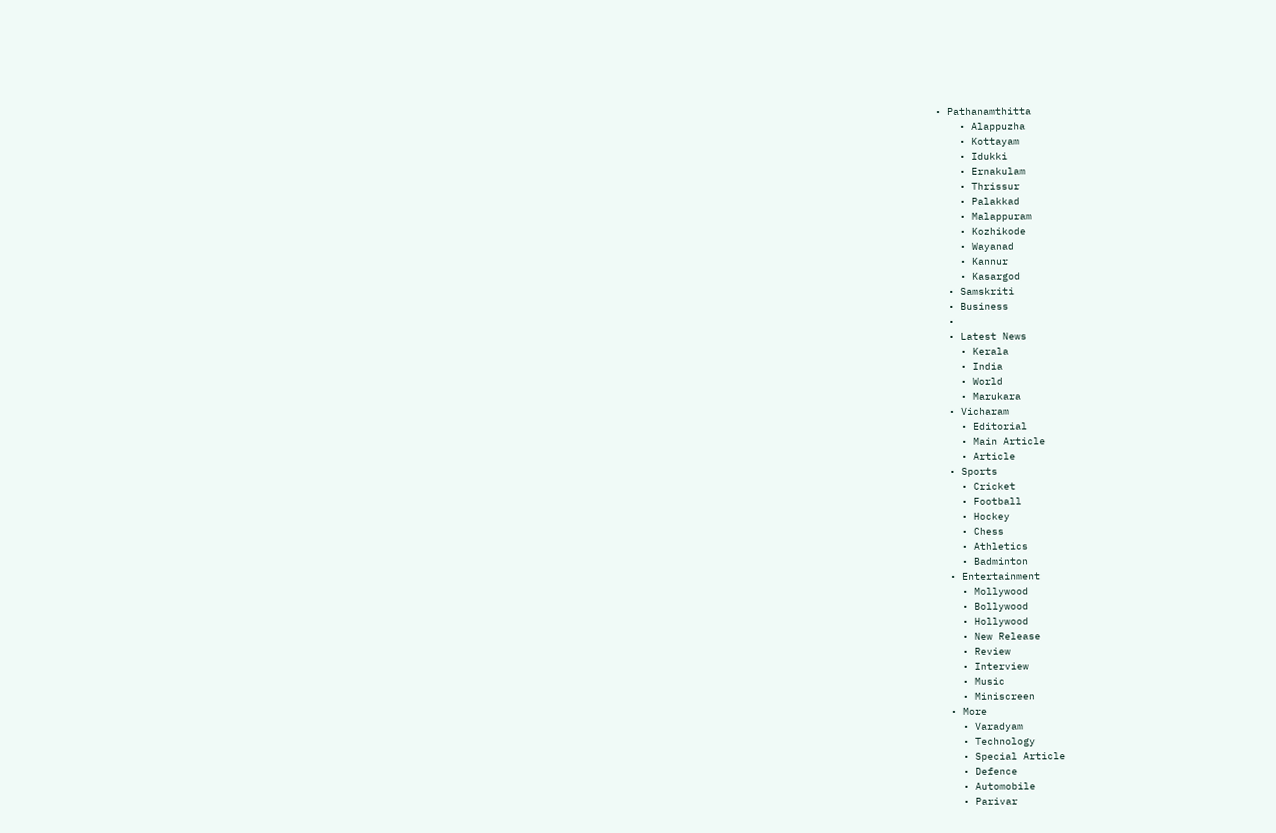• Pathanamthitta
    • Alappuzha
    • Kottayam
    • Idukki
    • Ernakulam
    • Thrissur
    • Palakkad
    • Malappuram
    • Kozhikode
    • Wayanad
    • Kannur
    • Kasargod
  • Samskriti
  • Business
  •
  • Latest News
    • Kerala
    • India
    • World
    • Marukara
  • Vicharam
    • Editorial
    • Main Article
    • Article
  • Sports
    • Cricket
    • Football
    • Hockey
    • Chess
    • Athletics
    • Badminton
  • Entertainment
    • Mollywood
    • Bollywood
    • Hollywood
    • New Release
    • Review
    • Interview
    • Music
    • Miniscreen
  • More
    • Varadyam
    • Technology
    • Special Article
    • Defence
    • Automobile
    • Parivar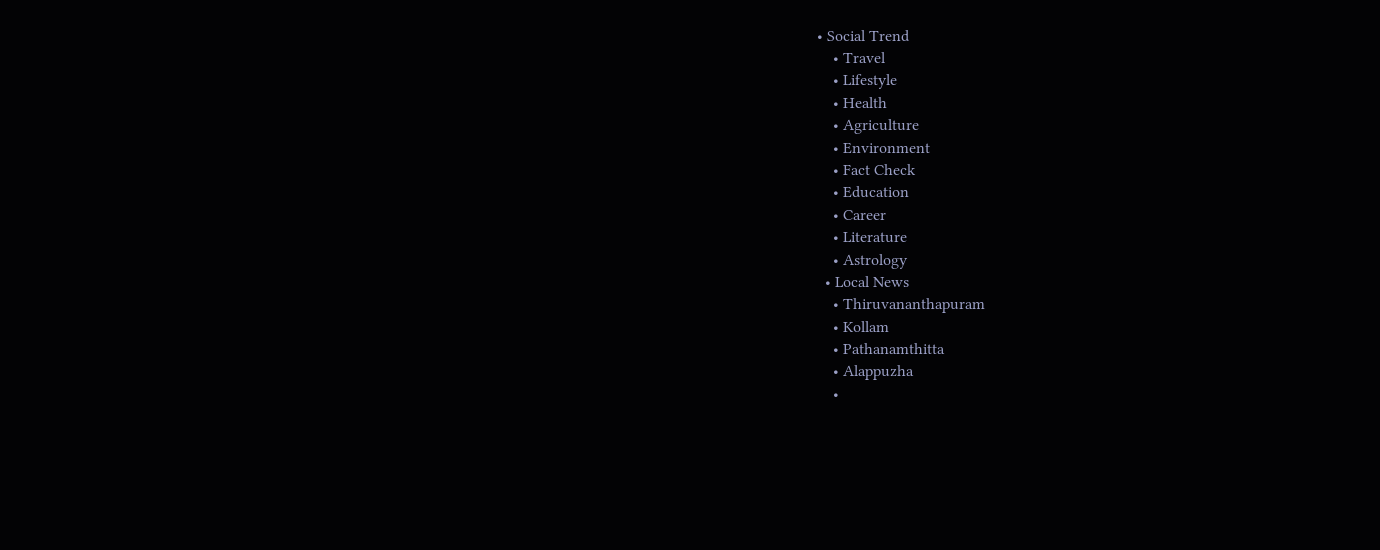• Social Trend
    • Travel
    • Lifestyle
    • Health
    • Agriculture
    • Environment
    • Fact Check
    • Education
    • Career
    • Literature
    • Astrology
  • Local News
    • Thiruvananthapuram
    • Kollam
    • Pathanamthitta
    • Alappuzha
    •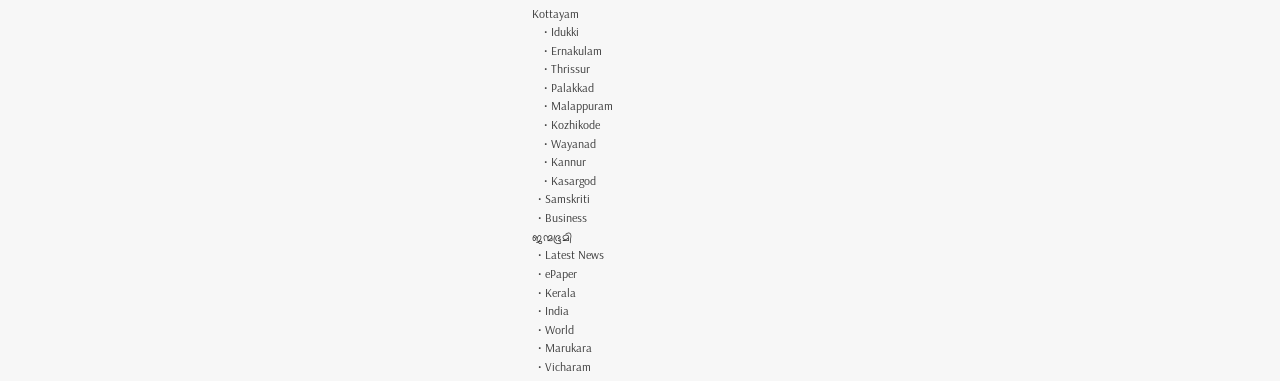Kottayam
    • Idukki
    • Ernakulam
    • Thrissur
    • Palakkad
    • Malappuram
    • Kozhikode
    • Wayanad
    • Kannur
    • Kasargod
  • Samskriti
  • Business
ജന്മഭൂമി
  • Latest News
  • ePaper
  • Kerala
  • India
  • World
  • Marukara
  • Vicharam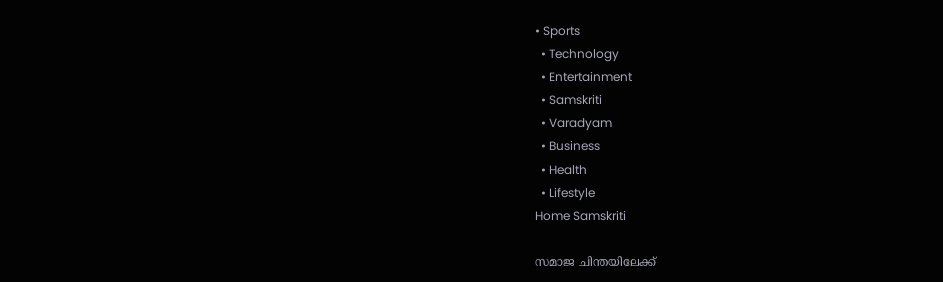• Sports
  • Technology
  • Entertainment
  • Samskriti
  • Varadyam
  • Business
  • Health
  • Lifestyle
Home Samskriti

സമാജ ചിന്തയിലേക്ക്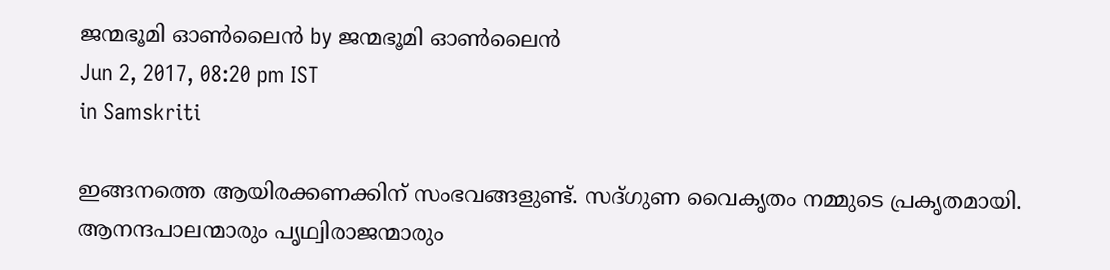ജന്മഭൂമി ഓണ്‍ലൈന്‍ by ജന്മഭൂമി ഓണ്‍ലൈന്‍
Jun 2, 2017, 08:20 pm IST
in Samskriti

ഇങ്ങനത്തെ ആയിരക്കണക്കിന് സംഭവങ്ങളുണ്ട്. സദ്ഗുണ വൈകൃതം നമ്മുടെ പ്രകൃതമായി. ആനന്ദപാലന്മാരും പൃഥ്വിരാജന്മാരും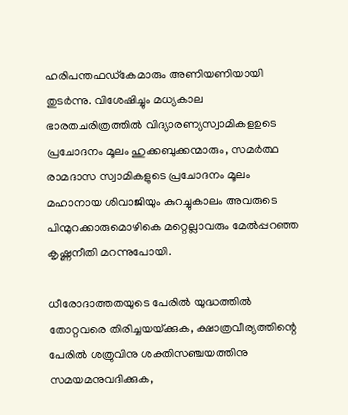ഹരിപന്തഫഡ്‌കേമാരും അണിയണിയായി തുടര്‍ന്നു. വിശേഷിച്ചും മധ്യകാല ഭാരതചരിത്രത്തില്‍ വിദ്യാരണ്യസ്വാമികളഉടെ പ്രചോദനം മൂലം ഹുക്കബുക്കന്മാരും, സമര്‍ത്ഥ രാമദാസ സ്വാമികളുടെ പ്രചോദനം മൂലം മഹാനായ ശിവാജിയും കുറച്ചുകാലം അവരുടെ പിന്മുറക്കാരുമൊഴികെ മറ്റെല്ലാവരും മേല്‍പ്പറഞ്ഞ കൃഷ്ണനീതി മറന്നുപോയി.

ധീരോദാത്തതയുടെ പേരില്‍ യുദ്ധത്തില്‍ തോറ്റവരെ തിരിച്ചയയ്‌ക്കുക, ക്ഷാത്രവീര്യത്തിന്റെ പേരില്‍ ശത്രുവിനു ശക്തിസഞ്ചയത്തിനു സമയമനുവദിക്കുക,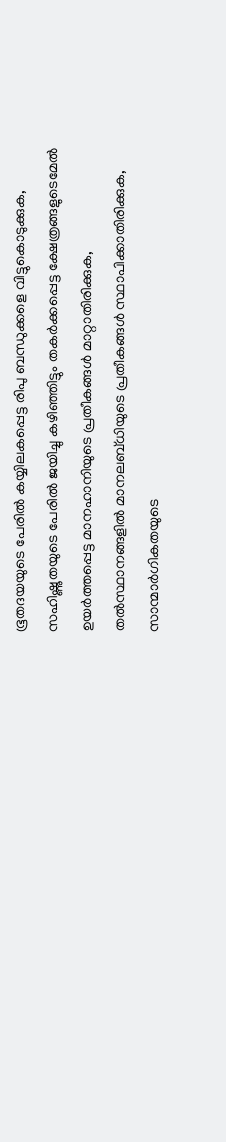ഭൂതദയയുടെ പേരില്‍ കയ്യിലകപ്പെട്ട രിപു ബന്ധുക്കളെ വിട്ടുകൊടുക്കുക, സഹിഷ്ണുതയുടെ പേരില്‍ ജയിച്ചു കഴിഞ്ഞിട്ടും തകര്‍ക്കപ്പെട്ട ക്ഷേത്രങ്ങളുടെമേല്‍ ഉയര്‍ത്തപ്പെട്ട മാനഹാനിയുടെ പ്രതീകങ്ങള്‍ മാറ്റാതിരിക്കുക, തല്‍സ്ഥാനങ്ങളില്‍ മാനലബ്ധിയുടെ പ്രതീകങ്ങള്‍ സ്ഥാപിക്കാതിരിക്കുക, സാന്മാര്‍ഗികതയുടെ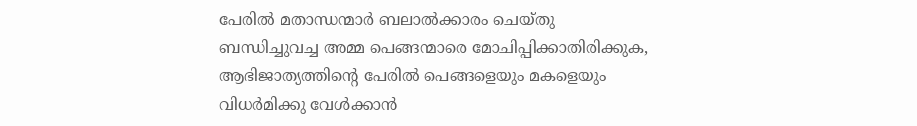പേരില്‍ മതാന്ധന്മാര്‍ ബലാല്‍ക്കാരം ചെയ്തു ബന്ധിച്ചുവച്ച അമ്മ പെങ്ങന്മാരെ മോചിപ്പിക്കാതിരിക്കുക, ആഭിജാത്യത്തിന്റെ പേരില്‍ പെങ്ങളെയും മകളെയും വിധര്‍മിക്കു വേള്‍ക്കാന്‍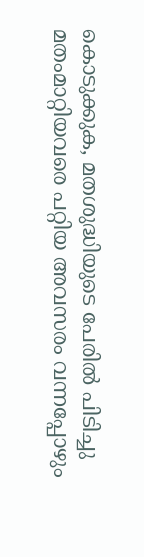കൊടുക്കുക, മതശുദ്ധിയുടെ പേരില്‍ പിടിച്ചു മതംമാറ്റിയവരെ പറ്റിയ അവസരം വന്നപ്പോഴും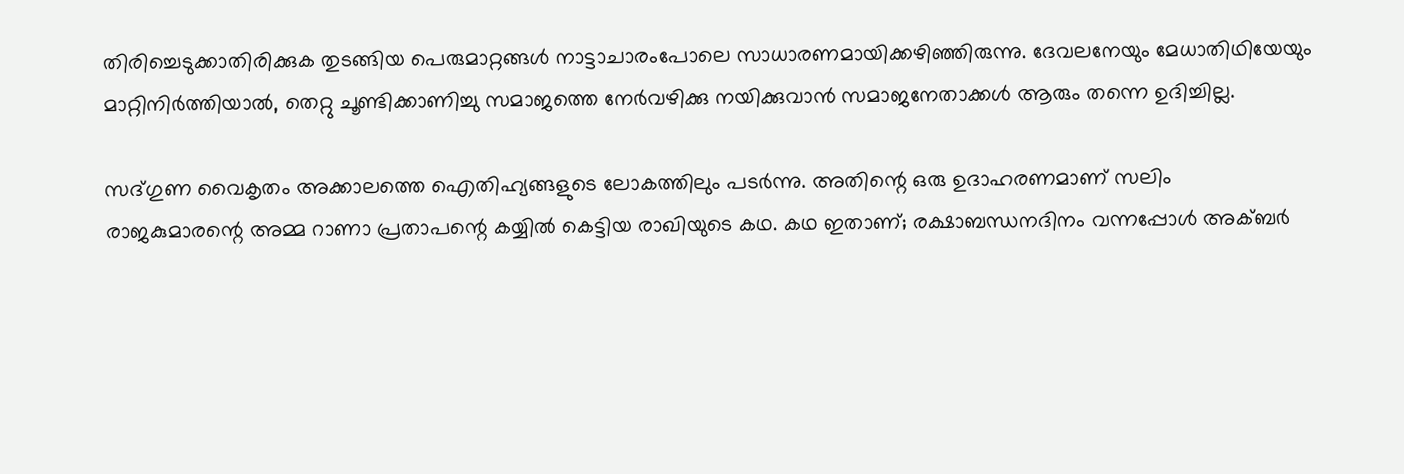തിരിച്ചെടുക്കാതിരിക്കുക തുടങ്ങിയ പെരുമാറ്റങ്ങള്‍ നാട്ടാചാരംപോലെ സാധാരണമായിക്കഴിഞ്ഞിരുന്നു. ദേവലനേയും മേധാതിഥിയേയും മാറ്റിനിര്‍ത്തിയാല്‍, തെറ്റു ചൂണ്ടിക്കാണിച്ചു സമാജത്തെ നേര്‍വഴിക്കു നയിക്കുവാന്‍ സമാജനേതാക്കള്‍ ആരും തന്നെ ഉദിച്ചില്ല.

സദ്ഗുണ വൈകൃതം അക്കാലത്തെ ഐതിഹ്യങ്ങളുടെ ലോകത്തിലും പടര്‍ന്നു. അതിന്റെ ഒരു ഉദാഹരണമാണ് സലിം രാജകുമാരന്റെ അമ്മ റാണാ പ്രതാപന്റെ കയ്യില്‍ കെട്ടിയ രാഖിയുടെ കഥ. കഥ ഇതാണ്; രക്ഷാബന്ധനദിനം വന്നപ്പോള്‍ അക്ബര്‍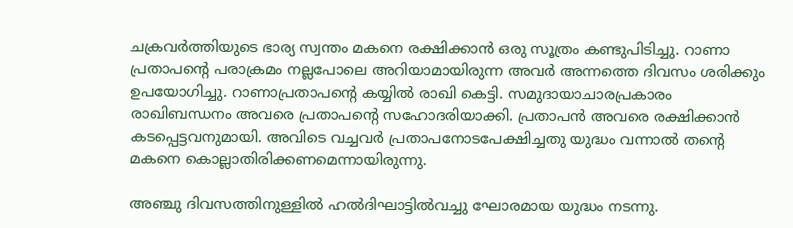ചക്രവര്‍ത്തിയുടെ ഭാര്യ സ്വന്തം മകനെ രക്ഷിക്കാന്‍ ഒരു സൂത്രം കണ്ടുപിടിച്ചു. റാണാ പ്രതാപന്റെ പരാക്രമം നല്ലപോലെ അറിയാമായിരുന്ന അവര്‍ അന്നത്തെ ദിവസം ശരിക്കും ഉപയോഗിച്ചു. റാണാപ്രതാപന്റെ കയ്യില്‍ രാഖി കെട്ടി. സമുദായാചാരപ്രകാരം രാഖിബന്ധനം അവരെ പ്രതാപന്റെ സഹോദരിയാക്കി. പ്രതാപന്‍ അവരെ രക്ഷിക്കാന്‍ കടപ്പെട്ടവനുമായി. അവിടെ വച്ചവര്‍ പ്രതാപനോടപേക്ഷിച്ചതു യുദ്ധം വന്നാല്‍ തന്റെ മകനെ കൊല്ലാതിരിക്കണമെന്നായിരുന്നു.

അഞ്ചു ദിവസത്തിനുള്ളില്‍ ഹല്‍ദിഘാട്ടില്‍വച്ചു ഘോരമായ യുദ്ധം നടന്നു.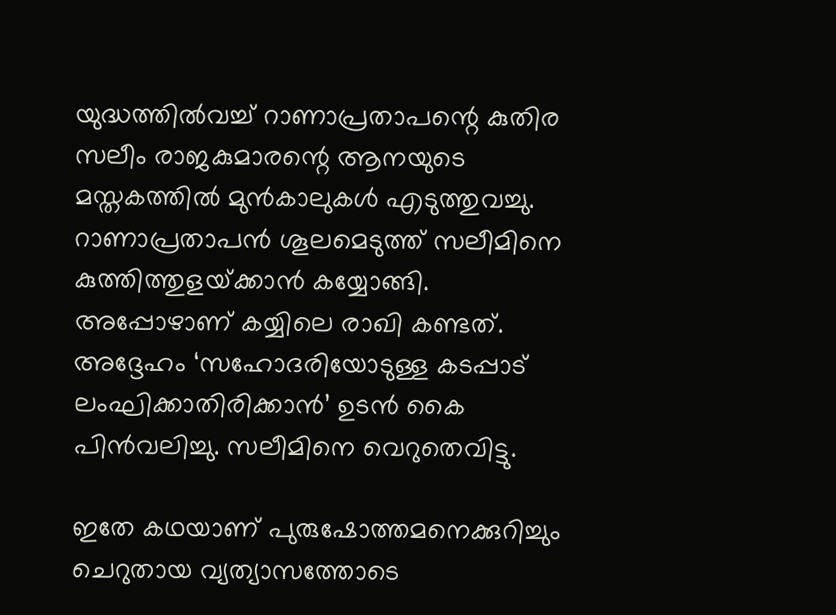യുദ്ധത്തില്‍വച്ച് റാണാപ്രതാപന്റെ കുതിര സലീം രാജകുമാരന്റെ ആനയുടെ മസ്തകത്തില്‍ മുന്‍കാലുകള്‍ എടുത്തുവച്ചു. റാണാപ്രതാപന്‍ ശൂലമെടുത്ത് സലീമിനെ കുത്തിത്തുളയ്‌ക്കാന്‍ കയ്യോങ്ങി. അപ്പോഴാണ് കയ്യിലെ രാഖി കണ്ടത്. അദ്ദേഹം ‘സഹോദരിയോടുള്ള കടപ്പാട് ലംഘിക്കാതിരിക്കാന്‍’ ഉടന്‍ കൈ പിന്‍വലിച്ചു. സലീമിനെ വെറുതെവിട്ടു.

ഇതേ കഥയാണ് പുരുഷോത്തമനെക്കുറിച്ചും ചെറുതായ വ്യത്യാസത്തോടെ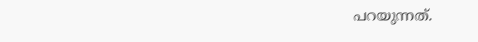പറയുന്നത്.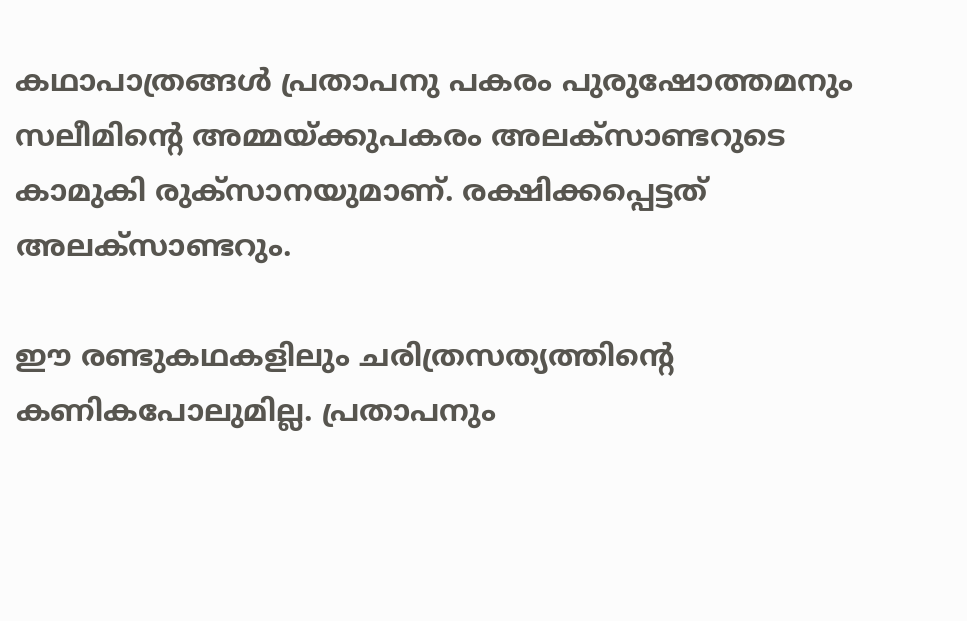കഥാപാത്രങ്ങള്‍ പ്രതാപനു പകരം പുരുഷോത്തമനും സലീമിന്റെ അമ്മയ്‌ക്കുപകരം അലക്‌സാണ്ടറുടെ കാമുകി രുക്‌സാനയുമാണ്. രക്ഷിക്കപ്പെട്ടത് അലക്‌സാണ്ടറും.

ഈ രണ്ടുകഥകളിലും ചരിത്രസത്യത്തിന്റെ കണികപോലുമില്ല. പ്രതാപനും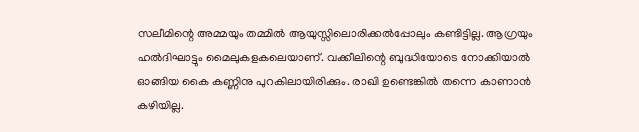സലീമിന്റെ അമ്മയും തമ്മില്‍ ആയുസ്സിലൊരിക്കല്‍പ്പോലും കണ്ടിട്ടില്ല. ആഗ്രയും ഹല്‍ദിഘാട്ടും മൈലുകളകലെയാണ്. വക്കീലിന്റെ ബുദ്ധിയോടെ നോക്കിയാല്‍ ഓങ്ങിയ കൈ കണ്ണിനു പുറകിലായിരിക്കും. രാഖി ഉണ്ടെങ്കില്‍ തന്നെ കാണാന്‍ കഴിയില്ല.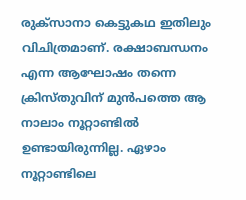രുക്‌സാനാ കെട്ടുകഥ ഇതിലും വിചിത്രമാണ്. രക്ഷാബന്ധനം എന്ന ആഘോഷം തന്നെ ക്രിസ്തുവിന് മുന്‍പത്തെ ആ നാലാം നൂറ്റാണ്ടില്‍ ഉണ്ടായിരുന്നില്ല. ഏഴാം നൂറ്റാണ്ടിലെ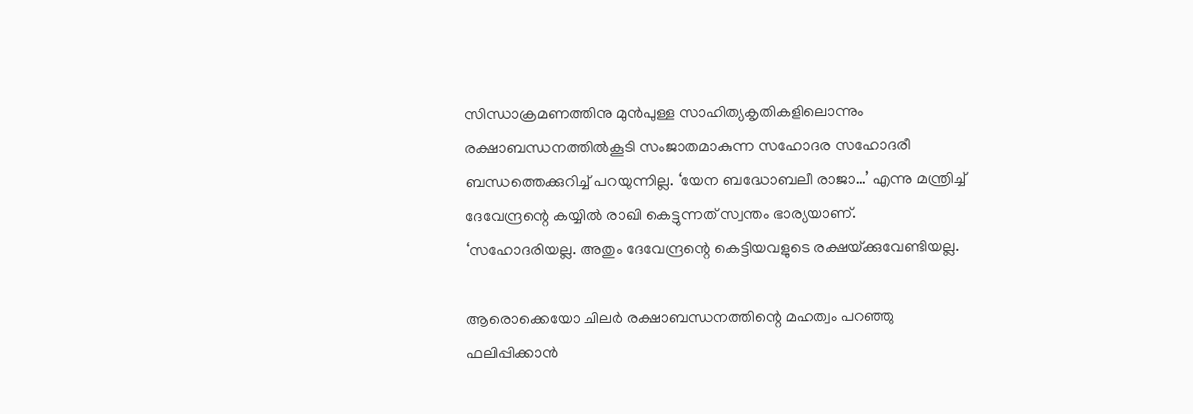സിന്ധാക്രമണത്തിനു മുന്‍പുള്ള സാഹിത്യകൃതികളിലൊന്നും രക്ഷാബന്ധനത്തില്‍കൂടി സംജാതമാകുന്ന സഹോദര സഹോദരീ ബന്ധത്തെക്കുറിച്ച് പറയുന്നില്ല. ‘യേന ബദ്ധോബലീ രാജാ…’ എന്നു മന്ത്രിച്ച് ദേവേന്ദ്രന്റെ കയ്യില്‍ രാഖി കെട്ടുന്നത് സ്വന്തം ഭാര്യയാണ്. ‘സഹോദരിയല്ല. അതും ദേവേന്ദ്രന്റെ കെട്ടിയവളുടെ രക്ഷയ്‌ക്കുവേണ്ടിയല്ല.

ആരൊക്കെയോ ചിലര്‍ രക്ഷാബന്ധനത്തിന്റെ മഹത്വം പറഞ്ഞു ഫലിപ്പിക്കാന്‍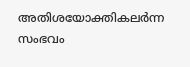അതിശയോക്തികലര്‍ന്ന സംഭവം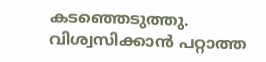കടഞ്ഞെടുത്തു. വിശ്വസിക്കാന്‍ പറ്റാത്ത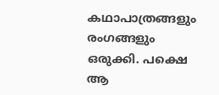കഥാപാത്രങ്ങളും രംഗങ്ങളും ഒരുക്കി. പക്ഷെ ആ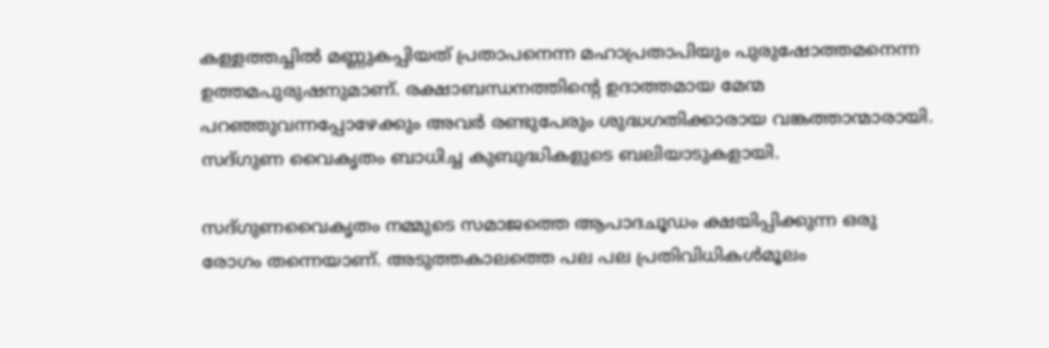കള്ളത്തച്ചില്‍ മണ്ണുകപ്പിയത് പ്രതാപനെന്ന മഹാപ്രതാപിയും പുരുഷോത്തമനെന്ന ഉത്തമപുരുഷനുമാണ്. രക്ഷാബന്ധനത്തിന്റെ ഉദാത്തമായ മേന്മ പറഞ്ഞുവന്നപ്പോഴേക്കും അവര്‍ രണ്ടുപേരും ശുദ്ധഗതിക്കാരായ വങ്കത്താന്മാരായി. സദ്ഗുണ വൈകൃതം ബാധിച്ച കുബുദ്ധികളുടെ ബലിയാടുകളായി.

സദ്ഗുണവൈകൃതം നമ്മുടെ സമാജത്തെ ആപാദചൂഡം ക്ഷയിപ്പിക്കുന്ന ഒരു രോഗം തന്നെയാണ്. അടുത്തകാലത്തെ പല പല പ്രതിവിധികള്‍മൂലം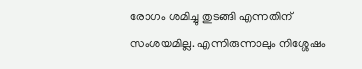രോഗം ശമിച്ചു തുടങ്ങി എന്നതിന് സംശയമില്ല. എന്നിരുന്നാലും നിശ്ശേഷം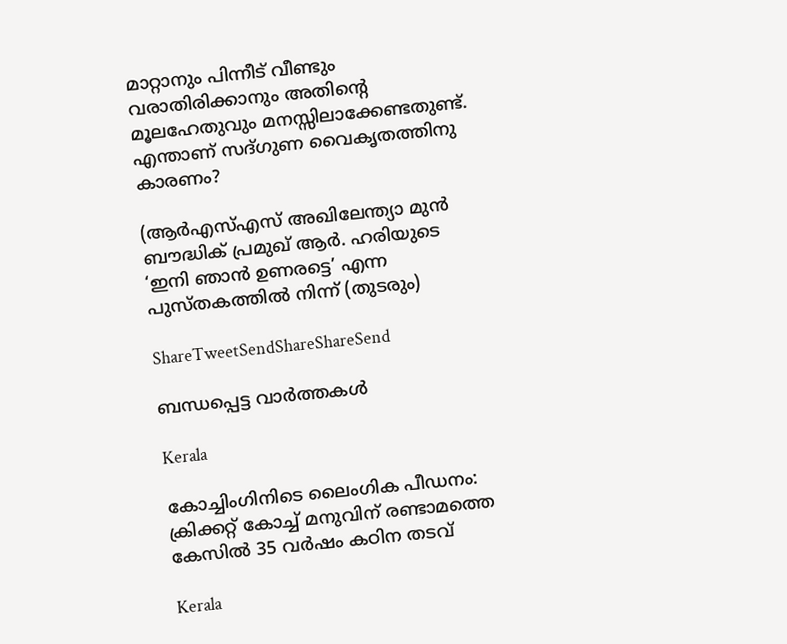മാറ്റാനും പിന്നീട് വീണ്ടും വരാതിരിക്കാനും അതിന്റെ മൂലഹേതുവും മനസ്സിലാക്കേണ്ടതുണ്ട്. എന്താണ് സദ്ഗുണ വൈകൃതത്തിനു കാരണം?

(ആര്‍എസ്എസ് അഖിലേന്ത്യാ മുന്‍ ബൗദ്ധിക് പ്രമുഖ് ആര്‍. ഹരിയുടെ ‘ഇനി ഞാന്‍ ഉണരട്ടെ’ എന്ന പുസ്തകത്തില്‍ നിന്ന് (തുടരും)

ShareTweetSendShareShareSend

ബന്ധപ്പെട്ട വാര്‍ത്തകള്‍

Kerala

കോച്ചിംഗിനിടെ ലൈംഗിക പീഡനം: ക്രിക്കറ്റ് കോച്ച് മനുവിന് രണ്ടാമത്തെ കേസില്‍ 35 വര്‍ഷം കഠിന തടവ്

Kerala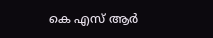കെ എസ് ആര്‍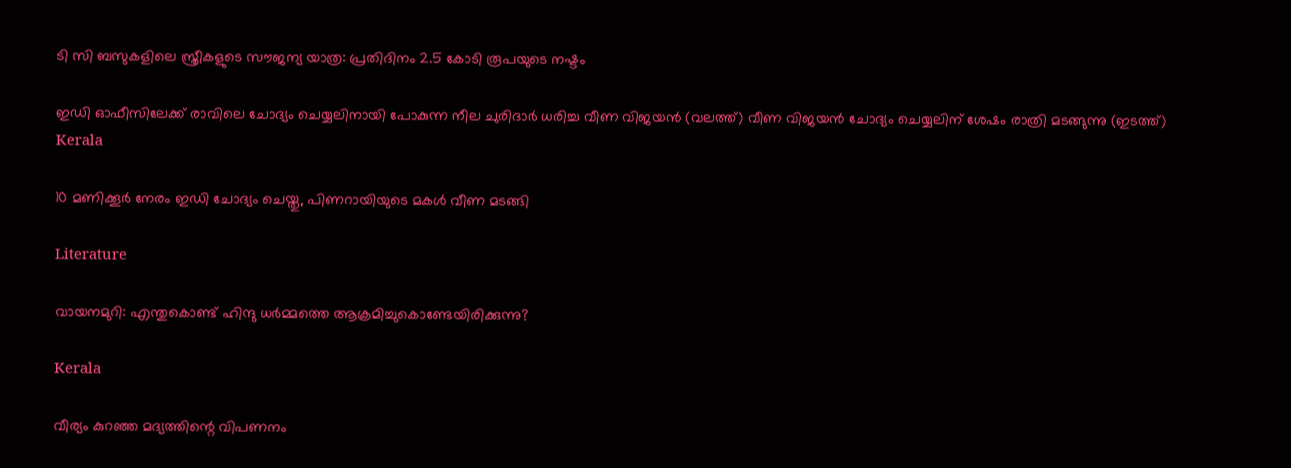ടി സി ബസുകളിലെ സ്ത്രീകളുടെ സൗജന്യ യാത്ര: പ്രതിദിനം 2.5 കോടി രൂപയുടെ നഷ്ടം

ഇഡി ഓഫീസിലേക്ക് രാവിലെ ചോദ്യം ചെയ്യലിനായി പോകുന്ന നീല ചുരിദാര്‍ ധരിച്ച വീണ വിജയന്‍ (വലത്ത്) വീണ വിജയന്‍ ചോദ്യം ചെയ്യലിന് ശേഷം രാത്രി മടങ്ങുന്നു (ഇടത്ത്)
Kerala

10 മണിക്കൂര്‍ നേരം ഇഡി ചോദ്യം ചെയ്തു, പിണറായിയുടെ മകള്‍ വീണ മടങ്ങി

Literature

വായനമുറി: എന്തുകൊണ്ട് ഹിന്ദു ധർമ്മത്തെ ആക്രമിച്ചുകൊണ്ടേയിരിക്കുന്നു?

Kerala

വീര്യം കുറഞ്ഞ മദ്യത്തിന്റെ വിപണനം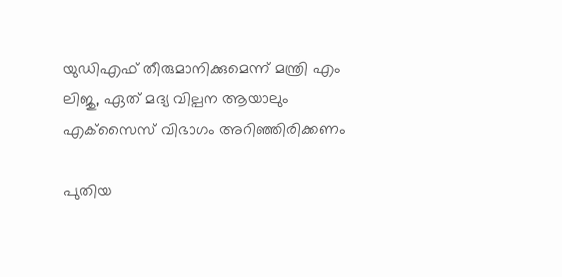യുഡിഎഫ് തീരുമാനിക്കുമെന്ന് മന്ത്രി എം ലിജു, ഏത് മദ്യ വില്പന ആയാലും എക്‌സൈസ് വിഭാഗം അറിഞ്ഞിരിക്കണം

പുതിയ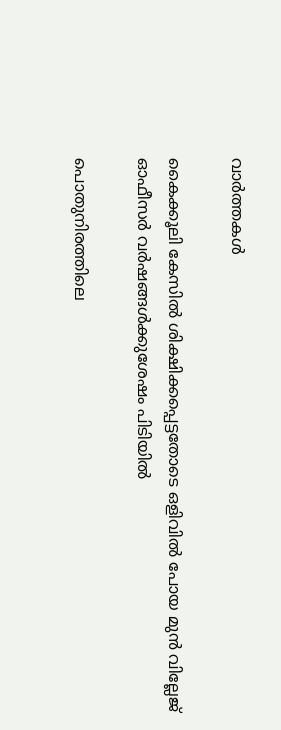വാര്‍ത്തകള്‍

കൈക്കൂലി കേസില്‍ ശിക്ഷിക്കപ്പെട്ടതോടെ ഒളിവില്‍ പോയ മുന്‍ വില്ലേജ് ഓഫീസര്‍ വര്‍ഷങ്ങള്‍ക്കുശേഷം പിടിയില്‍

പൊതുനിരത്തിലെ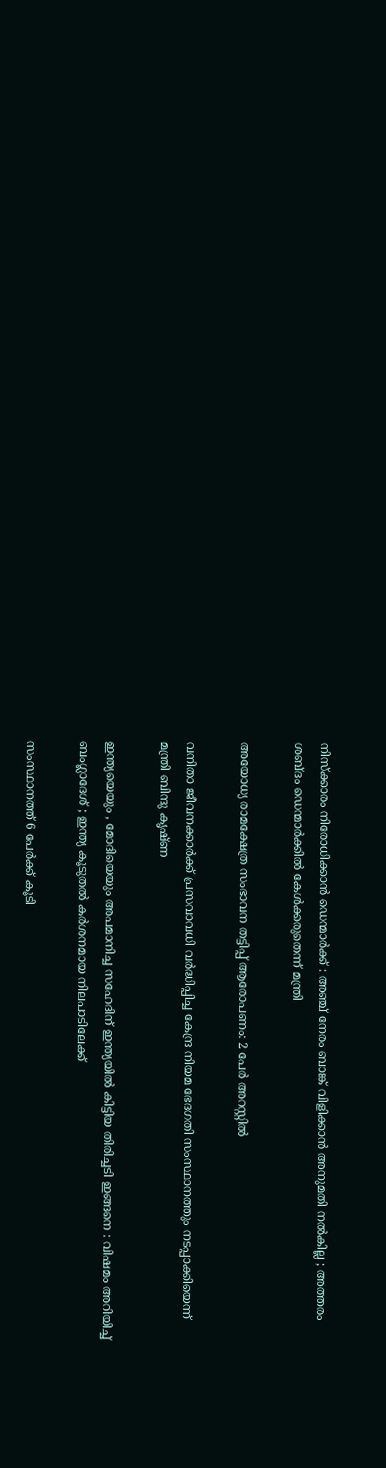നിസ്ക്കാരം നിരോധിക്കാൻ ഡെന്മാർക്ക് : അഞ്ച് നേരം ബാങ്ക് വിളിക്കാൻ അനുമതി നൽകില്ല ; അത്തരം ശബ്ദം ഡെന്മാർക്കിൽ കേൾക്കരുതെന്ന് മന്ത്രി

അയോധ്യ രാമക്ഷേത്ര സംഭാവന തട്ടിപ്പ് ആരോപണം: 2 പേര്‍ അറസ്റ്റില്‍

വനിതാ ജീവനക്കാര്‍ക്ക് പ്രസവാവധി വര്‍ദ്ധിപ്പിച്ച കേന്ദ്ര നിയമ ഭേദഗതി സംസ്ഥാനത്തും നടപ്പാക്കിയെന്ന് മന്ത്രി ബിന്ദു കൃഷ്ണ

ഇന്ത്യയെയും , മോദിയെയും അപമാനിച്ച സഹേദിന് ഇന്ത്യയിൽ കിട്ടിയ തിരിച്ചടി ഇങ്ങനെ : വിഷമം അറിയിച്ച് ബംഗ്ലാദേശ് ; ഇന്ത്യ കൂടുതൽ കർശനമായ നിലപാടിലേക്ക്

സംസ്ഥാനത്ത് 6 പേര്‍ക്ക് കൂടി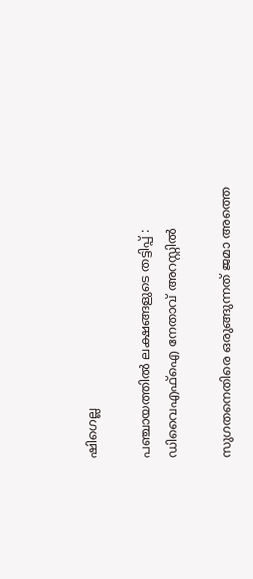ഷിഗെല്ല

പഞ്ചായത്തില്‍ ലക്ഷങ്ങളുടെ തട്ടിപ്പ് : ഡിവൈഎഫ്‌ഐ നേതാവ് അറസ്റ്റില്‍

സുഗതനെതിരെ ഒരുങ്ങുന്നത് ജമാ അത്തെ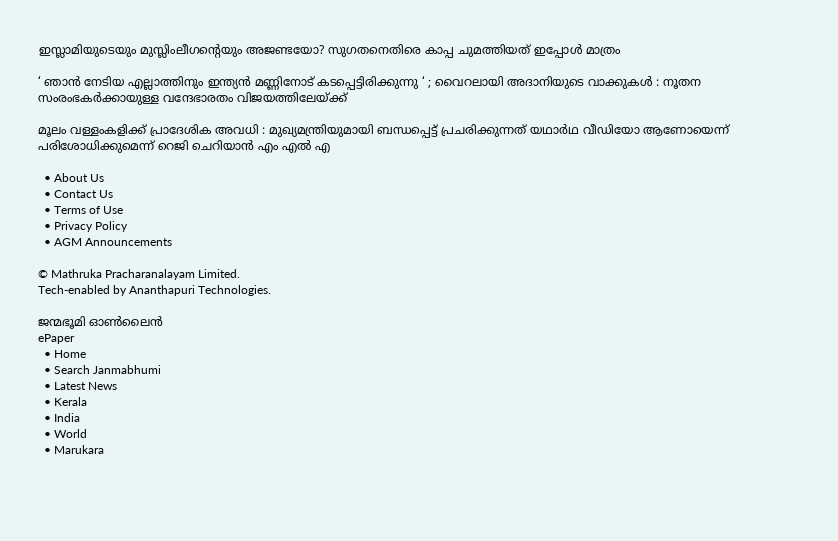ഇസ്ലാമിയുടെയും മുസ്ലിംലീഗന്റെയും അജണ്ടയോ? സുഗതനെതിരെ കാപ്പ ചുമത്തിയത് ഇപ്പോള്‍ മാത്രം

‘ ഞാൻ നേടിയ എല്ലാത്തിനും ഇന്ത്യൻ മണ്ണിനോട് കടപ്പെട്ടിരിക്കുന്നു ‘ ; വൈറലായി അദാനിയുടെ വാക്കുകൾ : നൂതന സംരംഭകർക്കായുള്ള വന്ദേഭാരതം വിജയത്തിലേയ്‌ക്ക്

മൂലം വള്ളംകളിക്ക് പ്രാദേശിക അവധി : മുഖ്യമന്ത്രിയുമായി ബന്ധപ്പെട്ട് പ്രചരിക്കുന്നത് യഥാര്‍ഥ വീഡിയോ ആണോയെന്ന് പരിശോധിക്കുമെന്ന് റെജി ചെറിയാന്‍ എം എല്‍ എ

  • About Us
  • Contact Us
  • Terms of Use
  • Privacy Policy
  • AGM Announcements

© Mathruka Pracharanalayam Limited.
Tech-enabled by Ananthapuri Technologies.

ജന്മഭൂമി ഓണ്‍ലൈന്‍
ePaper
  • Home
  • Search Janmabhumi
  • Latest News
  • Kerala
  • India
  • World
  • Marukara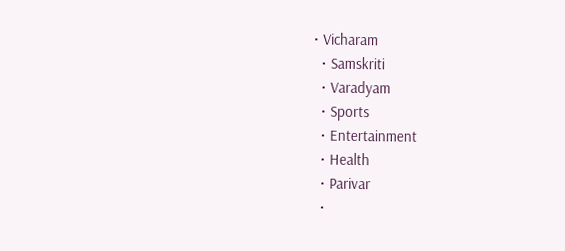• Vicharam
  • Samskriti
  • Varadyam
  • Sports
  • Entertainment
  • Health
  • Parivar
  •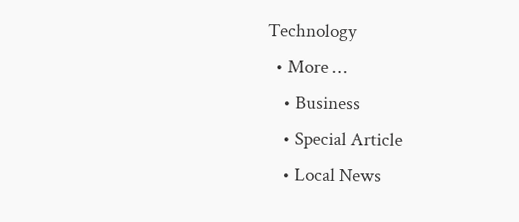Technology
  • More …
    • Business
    • Special Article
    • Local News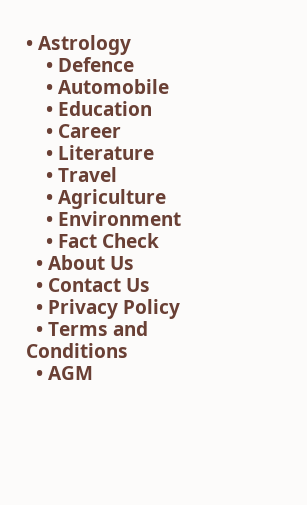• Astrology
    • Defence
    • Automobile
    • Education
    • Career
    • Literature
    • Travel
    • Agriculture
    • Environment
    • Fact Check
  • About Us
  • Contact Us
  • Privacy Policy
  • Terms and Conditions
  • AGM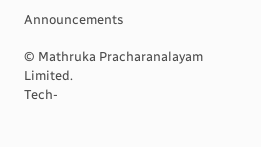Announcements

© Mathruka Pracharanalayam Limited.
Tech-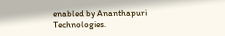enabled by Ananthapuri Technologies.